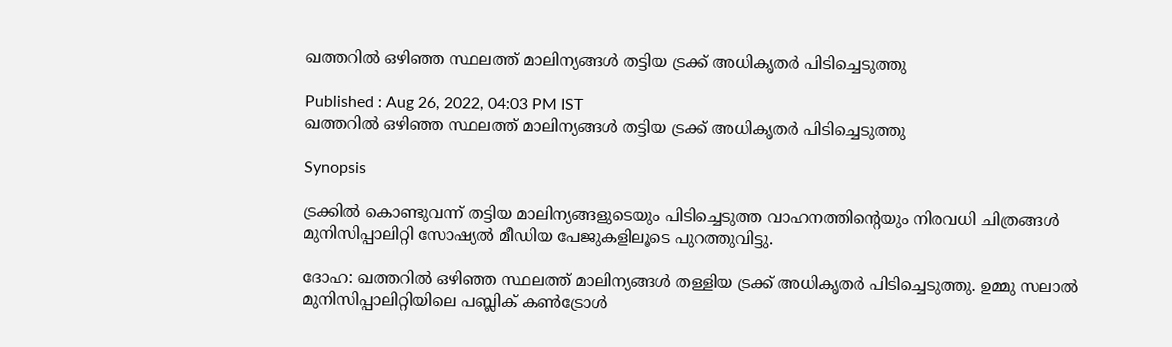ഖത്തറില്‍ ഒഴിഞ്ഞ സ്ഥലത്ത് മാലിന്യങ്ങള്‍ തട്ടിയ ട്രക്ക് അധികൃതര്‍ പിടിച്ചെടുത്തു

Published : Aug 26, 2022, 04:03 PM IST
ഖത്തറില്‍ ഒഴിഞ്ഞ സ്ഥലത്ത് മാലിന്യങ്ങള്‍ തട്ടിയ ട്രക്ക് അധികൃതര്‍ പിടിച്ചെടുത്തു

Synopsis

ട്രക്കില്‍ കൊണ്ടുവന്ന് തട്ടിയ മാലിന്യങ്ങളുടെയും പിടിച്ചെടുത്ത വാഹനത്തിന്റെയും നിരവധി ചിത്രങ്ങള്‍ മുനിസിപ്പാലിറ്റി സോഷ്യല്‍ മീഡിയ പേജുകളിലൂടെ പുറത്തുവിട്ടു.

ദോഹ: ഖത്തറില്‍ ഒഴിഞ്ഞ സ്ഥലത്ത് മാലിന്യങ്ങള്‍ തള്ളിയ ട്രക്ക് അധികൃതര്‍ പിടിച്ചെടുത്തു. ഉമ്മു സലാല്‍ മുനിസിപ്പാലിറ്റിയിലെ പബ്ലിക് കണ്‍ട്രോള്‍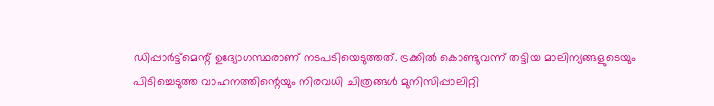ഡിപ്പാര്‍ട്ട്മെന്റ് ഉദ്യോഗസ്ഥരാണ് നടപടിയെടുത്തത്. ട്രക്കില്‍ കൊണ്ടുവന്ന് തട്ടിയ മാലിന്യങ്ങളുടെയും പിടിച്ചെടുത്ത വാഹനത്തിന്റെയും നിരവധി ചിത്രങ്ങള്‍ മുനിസിപ്പാലിറ്റി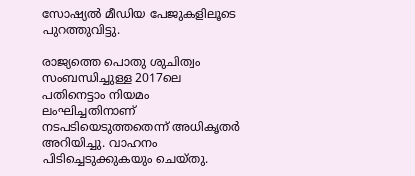സോഷ്യല്‍ മീഡിയ പേജുകളിലൂടെ പുറത്തുവിട്ടു.

രാജ്യത്തെ പൊതു ശുചിത്വം സംബന്ധിച്ചുള്ള 2017ലെ പതിനെട്ടാം നിയമം ലംഘിച്ചതിനാണ് നടപടിയെടുത്തതെന്ന് അധികൃതര്‍ അറിയിച്ചു. വാഹനം പിടിച്ചെടുക്കുകയും ചെയ്‍തു.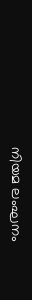നിയമ ലംഘനം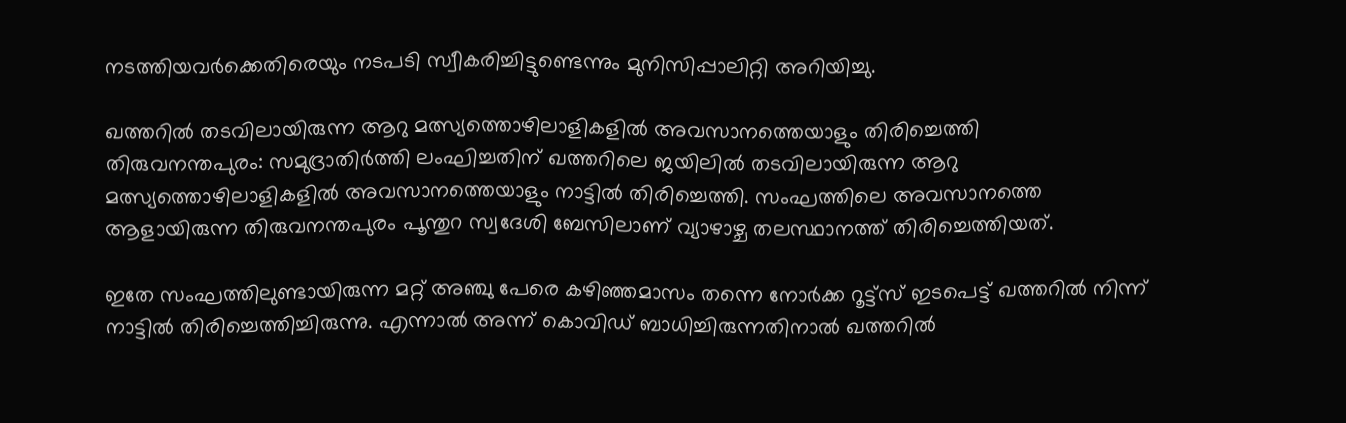നടത്തിയവര്‍ക്കെതിരെയും നടപടി സ്വീകരിച്ചിട്ടുണ്ടെന്നും മുനിസിപ്പാലിറ്റി അറിയിച്ചു.

ഖത്തറില്‍ തടവിലായിരുന്ന ആറു മത്സ്യത്തൊഴിലാളികളില്‍ അവസാനത്തെയാളും തിരിച്ചെത്തി
തിരുവനന്തപുരം: സമുദ്രാതിര്‍ത്തി ലംഘിച്ചതിന് ഖത്തറിലെ ജയിലില്‍ തടവിലായിരുന്ന ആറു മത്സ്യത്തൊഴിലാളികളില്‍ അവസാനത്തെയാളും നാട്ടില്‍ തിരിച്ചെത്തി. സംഘത്തിലെ അവസാനത്തെ ആളായിരുന്ന തിരുവനന്തപുരം പൂന്തുറ സ്വദേശി ബേസിലാണ് വ്യാഴാഴ്ച തലസ്ഥാനത്ത് തിരിച്ചെത്തിയത്.

ഇതേ സംഘത്തിലുണ്ടായിരുന്ന മറ്റ് അഞ്ചു പേരെ കഴിഞ്ഞമാസം തന്നെ നോര്‍ക്ക റൂട്ട്സ് ഇടപെട്ട് ഖത്തറില്‍ നിന്ന് നാട്ടില്‍ തിരിച്ചെത്തിച്ചിരുന്നു. എന്നാല്‍ അന്ന് കൊവിഡ് ബാധിച്ചിരുന്നതിനാല്‍ ഖത്തറില്‍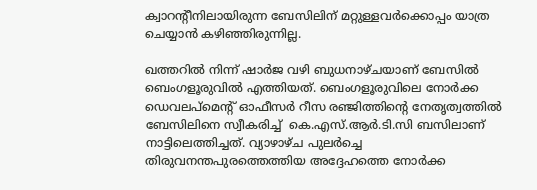ക്വാറന്റീനിലായിരുന്ന ബേസിലിന് മറ്റുള്ളവര്‍ക്കൊപ്പം യാത്ര ചെയ്യാന്‍ കഴിഞ്ഞിരുന്നില്ല.

ഖത്തറില്‍ നിന്ന് ഷാര്‍ജ വഴി ബുധനാഴ്ചയാണ് ബേസില്‍ ബെംഗളൂരുവില്‍ എത്തിയത്. ബെംഗളൂരുവിലെ നോര്‍ക്ക ഡെവലപ്മെന്റ് ഓഫീസര്‍ റീസ രഞ്ജിത്തിന്റെ നേതൃത്വത്തില്‍ ബേസിലിനെ സ്വീകരിച്ച്  കെ.എസ്.ആര്‍.ടി.സി ബസിലാണ് നാട്ടിലെത്തിച്ചത്. വ്യാഴാഴ്ച പുലര്‍ച്ചെ തിരുവനന്തപുരത്തെത്തിയ അദ്ദേഹത്തെ നോര്‍ക്ക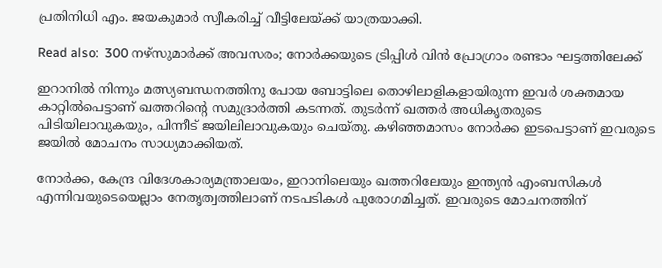പ്രതിനിധി എം. ജയകുമാര്‍ സ്വീകരിച്ച് വീട്ടിലേയ്ക്ക് യാത്രയാക്കി.

Read also:  300 നഴ്‌സുമാര്‍ക്ക് അവസരം; നോര്‍ക്കയുടെ ട്രിപ്പിള്‍ വിന്‍ പ്രോഗ്രാം രണ്ടാം ഘട്ടത്തിലേക്ക്

ഇറാനില്‍ നിന്നും മത്സ്യബന്ധനത്തിനു പോയ ബോട്ടിലെ തൊഴിലാളികളായിരുന്ന ഇവര്‍ ശക്തമായ കാറ്റില്‍പെട്ടാണ് ഖത്തറിന്റെ സമുദ്രാര്‍ത്തി കടന്നത്. തുടര്‍ന്ന് ഖത്തര്‍ അധികൃതരുടെ പിടിയിലാവുകയും, പിന്നീട് ജയിലിലാവുകയും ചെയ്തു. കഴിഞ്ഞമാസം നോര്‍ക്ക ഇടപെട്ടാണ് ഇവരുടെ ജയില്‍ മോചനം സാധ്യമാക്കിയത്.

നോര്‍ക്ക, കേന്ദ്ര വിദേശകാര്യമന്ത്രാലയം, ഇറാനിലെയും ഖത്തറിലേയും ഇന്ത്യന്‍ എംബസികള്‍ എന്നിവയുടെയെല്ലാം നേതൃത്വത്തിലാണ് നടപടികള്‍ പുരോഗമിച്ചത്. ഇവരുടെ മോചനത്തിന്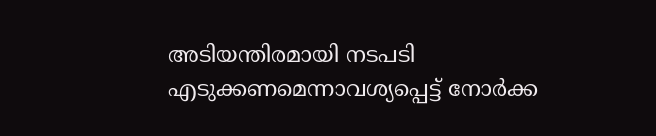അടിയന്തിരമായി നടപടി എടുക്കണമെന്നാവശ്യപ്പെട്ട് നോര്‍ക്ക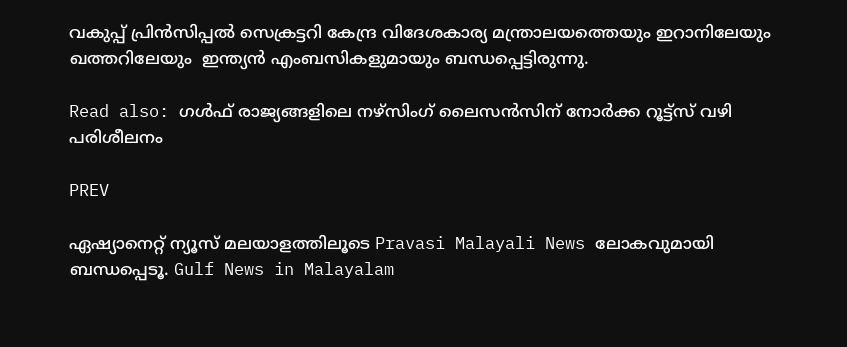വകുപ്പ് പ്രിന്‍സിപ്പല്‍ സെക്രട്ടറി കേന്ദ്ര വിദേശകാര്യ മന്ത്രാലയത്തെയും ഇറാനിലേയും ഖത്തറിലേയും  ഇന്ത്യന്‍ എംബസികളുമായും ബന്ധപ്പെട്ടിരുന്നു.

Read also: ഗള്‍ഫ് രാജ്യങ്ങളിലെ നഴ്‌സിംഗ് ലൈസന്‍സിന് നോര്‍ക്ക റൂട്ട്‌സ് വഴി പരിശീലനം

PREV

ഏഷ്യാനെറ്റ് ന്യൂസ് മലയാളത്തിലൂടെ Pravasi Malayali News ലോകവുമായി ബന്ധപ്പെടൂ. Gulf News in Malayalam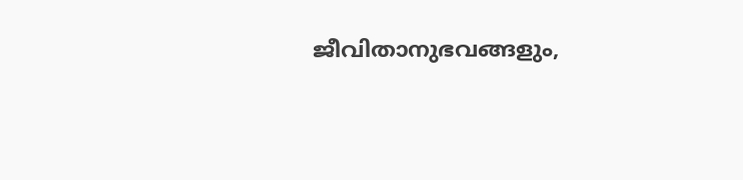ജീവിതാനുഭവങ്ങളും,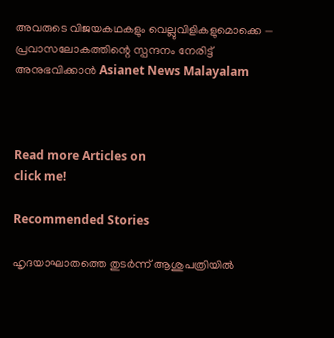അവരുടെ വിജയകഥകളും വെല്ലുവിളികളുമൊക്കെ — പ്രവാസലോകത്തിന്റെ സ്പന്ദനം നേരിട്ട് അനുഭവിക്കാൻ Asianet News Malayalam



Read more Articles on
click me!

Recommended Stories

ഹൃദയാഘാതത്തെ തുടർന്ന് ആശുപത്രിയിൽ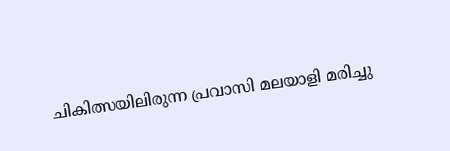ചികിത്സയിലിരുന്ന പ്രവാസി മലയാളി മരിച്ചു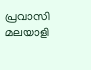പ്രവാസി മലയാളി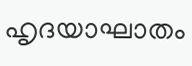ഹൃദയാഘാതം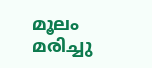മൂലം മരിച്ചു